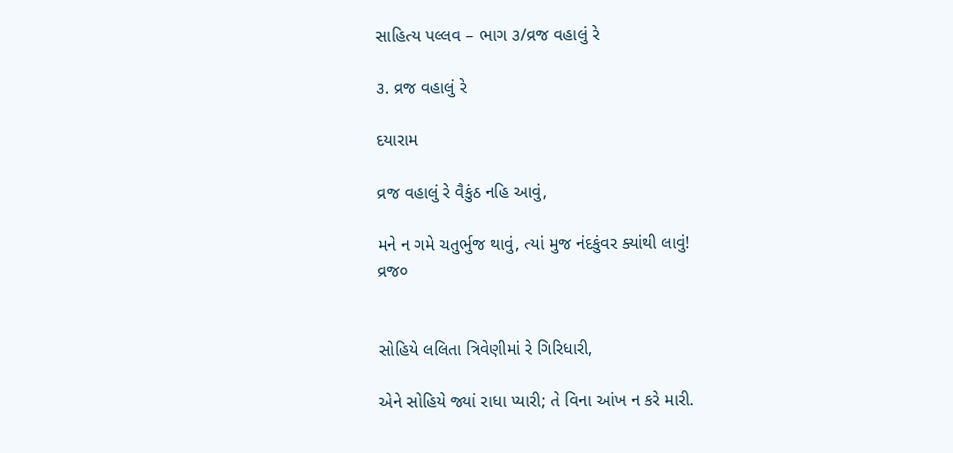સાહિત્ય પલ્લવ – ભાગ ૩/વ્રજ વહાલું રે

૩. વ્રજ વહાલું રે

દયારામ

વ્રજ વહાલું રે વૈકુંઠ નહિ આવું,

મને ન ગમે ચતુર્ભુજ થાવું, ત્યાં મુજ નંદકુંવર ક્યાંથી લાવું!
વ્રજ૦


સોહિયે લલિતા ત્રિવેણીમાં રે ગિરિધારી,

એને સોહિયે જ્યાં રાધા પ્યારી; તે વિના આંખ ન કરે મારી.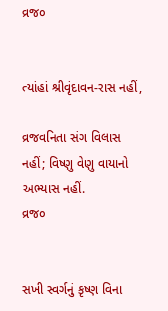વ્રજ૦


ત્યાંહાં શ્રીવૃંદાવન-રાસ નહીં,

વ્રજવનિતા સંગ વિલાસ નહીં; વિષ્ણુ વેણુ વાયાનો અભ્યાસ નહીં.
વ્રજ૦


સખી સ્વર્ગનું કૃષ્ણ વિના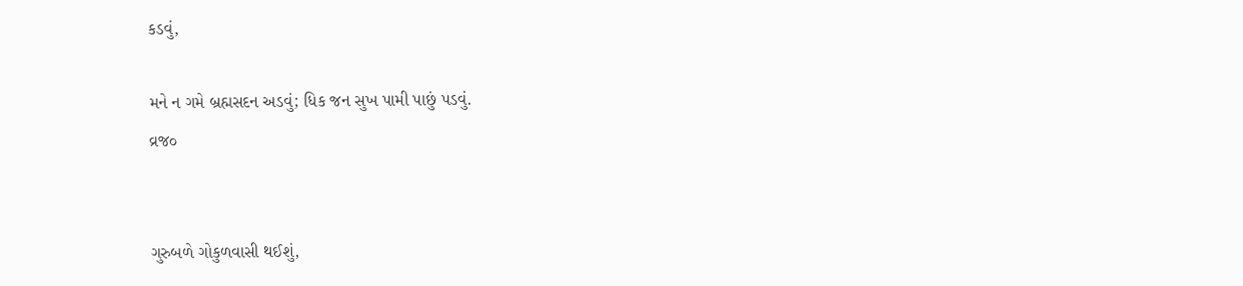કડવું,

મને ન ગમે બ્રહ્મસદન અડવું; ધિક જન સુખ પામી પાછું પડવું.
વ્રજ૦


ગુરુબળે ગોકુળવાસી થઈશું,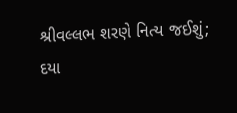શ્રીવલ્લભ શરણે નિત્ય જઈશું; દયા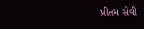પ્રીતમ સેવી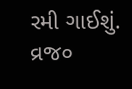રમી ગાઈશું.
વ્રજ૦